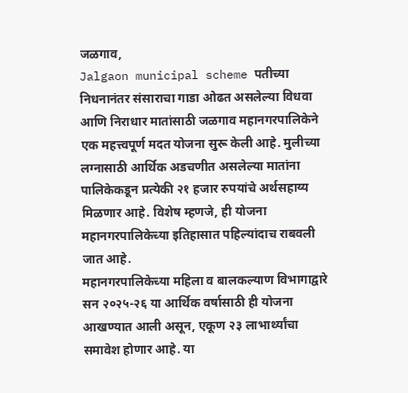जळगाव,
Jalgaon municipal scheme पतीच्या निधनानंतर संसाराचा गाडा ओढत असलेल्या विधवा आणि निराधार मातांसाठी जळगाव महानगरपालिकेने एक महत्त्वपूर्ण मदत योजना सुरू केली आहे. मुलीच्या लग्नासाठी आर्थिक अडचणीत असलेल्या मातांना पालिकेकडून प्रत्येकी २१ हजार रुपयांचे अर्थसहाय्य मिळणार आहे. विशेष म्हणजे, ही योजना महानगरपालिकेच्या इतिहासात पहिल्यांदाच राबवली जात आहे.
महानगरपालिकेच्या महिला व बालकल्याण विभागाद्वारे सन २०२५-२६ या आर्थिक वर्षासाठी ही योजना आखण्यात आली असून, एकूण २३ लाभार्थ्यांचा समावेश होणार आहे. या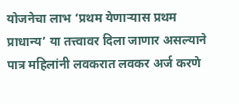योजनेचा लाभ ‘प्रथम येणाऱ्यास प्रथम प्राधान्य’ या तत्त्वावर दिला जाणार असल्याने पात्र महिलांनी लवकरात लवकर अर्ज करणे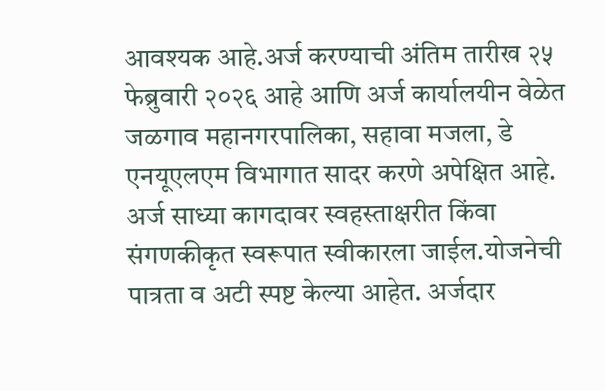आवश्यक आहे.अर्ज करण्याची अंतिम तारीख २५ फेब्रुवारी २०२६ आहे आणि अर्ज कार्यालयीन वेळेत जळगाव महानगरपालिका, सहावा मजला, डे एनयूएलएम विभागात सादर करणे अपेक्षित आहे. अर्ज साध्या कागदावर स्वहस्ताक्षरीत किंवा संगणकीकृत स्वरूपात स्वीकारला जाईल.योजनेची पात्रता व अटी स्पष्ट केल्या आहेत. अर्जदार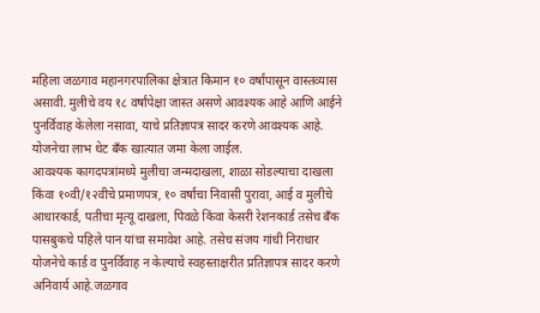महिला जळगाव महानगरपालिका क्षेत्रात किमान १० वर्षांपासून वास्तव्यास असावी. मुलीचे वय १८ वर्षांपेक्षा जास्त असणे आवश्यक आहे आणि आईने पुनर्विवाह केलेला नसावा, याचे प्रतिज्ञापत्र सादर करणे आवश्यक आहे. योजनेचा लाभ थेट बँक खात्यात जमा केला जाईल.
आवश्यक कागदपत्रांमध्ये मुलीचा जन्मदाखला, शाळा सोडल्याचा दाखला किंवा १०वी/१२वीचे प्रमाणपत्र, १० वर्षांचा निवासी पुरावा, आई व मुलीचे आधारकार्ड, पतीचा मृत्यू दाखला, पिवळे किंवा केसरी रेशनकार्ड तसेच बँक पासबुकचे पहिले पान यांचा समावेश आहे. तसेच संजय गांधी निराधार योजनेचे कार्ड व पुनर्विवाह न केल्याचे स्वहस्ताक्षरीत प्रतिज्ञापत्र सादर करणे अनिवार्य आहे.जळगाव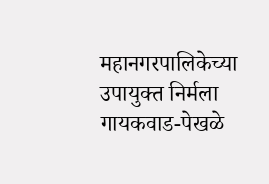महानगरपालिकेच्या उपायुक्त निर्मला गायकवाड-पेखळे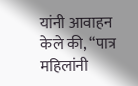यांनी आवाहन केले की, “पात्र महिलांनी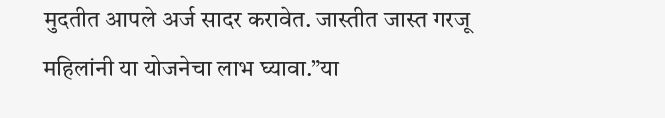मुदतीत आपले अर्ज सादर करावेत. जास्तीत जास्त गरजू महिलांनी या योजनेचा लाभ घ्यावा.”या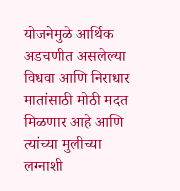योजनेमुळे आर्थिक अडचणीत असलेल्या विधवा आणि निराधार मातांसाठी मोठी मदत मिळणार आहे आणि त्यांच्या मुलीच्या लग्नाशी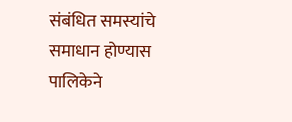संबंधित समस्यांचे समाधान होण्यास पालिकेने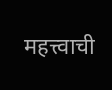महत्त्वाची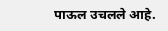पाऊल उचलले आहे.